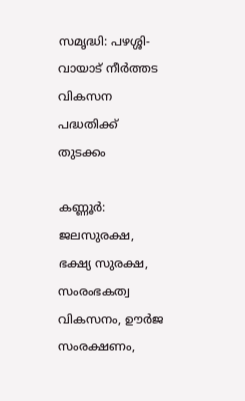സമൃദ്ധി: പഴശ്ശി-വായാട് നീര്‍ത്തട വികസന പദ്ധതിക്ക് തുടക്കം

കണ്ണൂർ: ജലസുരക്ഷ, ഭക്ഷ്യ സുരക്ഷ, സംരംഭകത്വ വികസനം, ഊര്‍ജ സംരക്ഷണം,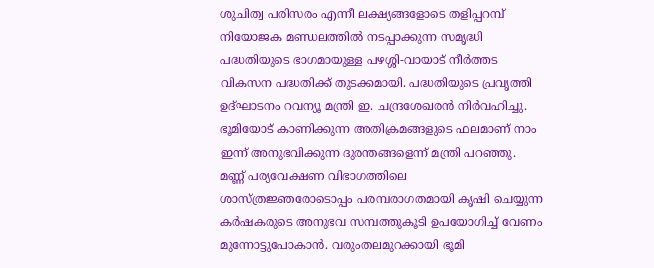ശുചിത്വ പരിസരം എന്നീ ലക്ഷ്യങ്ങളോടെ തളിപ്പറമ്പ് നിയോജക മണ്ഡലത്തില്‍ നടപ്പാക്കുന്ന സമൃദ്ധി പദ്ധതിയുടെ ഭാഗമായുള്ള പഴശ്ശി-വായാട് നീര്‍ത്തട വികസന പദ്ധതിക്ക് തുടക്കമായി. പദ്ധതിയുടെ പ്രവൃത്തി ഉദ്ഘാടനം റവന്യൂ മന്ത്രി ഇ. ചന്ദ്രശേഖരന്‍ നിര്‍വഹിച്ചു. ഭൂമിയോട് കാണിക്കുന്ന അതിക്രമങ്ങളുടെ ഫലമാണ് നാം ഇന്ന് അനുഭവിക്കുന്ന ദുരന്തങ്ങളെന്ന് മന്ത്രി പറഞ്ഞു. മണ്ണ് പര്യവേക്ഷണ വിഭാഗത്തിലെ ശാസ്ത്രജ്ഞരോടൊപ്പം പരമ്പരാഗതമായി കൃഷി ചെയ്യുന്ന കര്‍ഷകരുടെ അനുഭവ സമ്പത്തുകൂടി ഉപയോഗിച്ച് വേണം മുന്നോട്ടുപോകാന്‍. വരുംതലമുറക്കായി ഭൂമി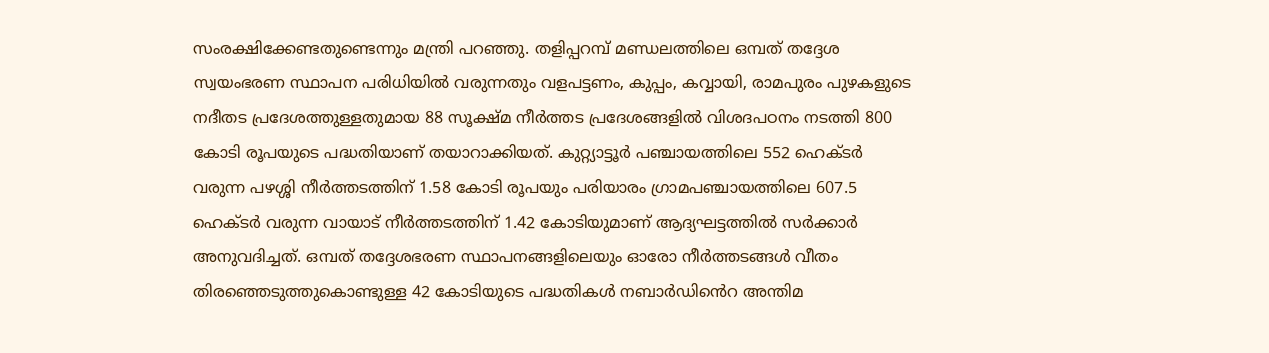സംരക്ഷിക്കേണ്ടതുണ്ടെന്നും മന്ത്രി പറഞ്ഞു. തളിപ്പറമ്പ് മണ്ഡലത്തിലെ ഒമ്പത് തദ്ദേശ സ്വയംഭരണ സ്ഥാപന പരിധിയില്‍ വരുന്നതും വളപട്ടണം, കുപ്പം, കവ്വായി, രാമപുരം പുഴകളുടെ നദീതട പ്രദേശത്തുള്ളതുമായ 88 സൂക്ഷ്മ നീര്‍ത്തട പ്രദേശങ്ങളിൽ വിശദപഠനം നടത്തി 800 കോടി രൂപയുടെ പദ്ധതിയാണ് തയാറാക്കിയത്. കുറ്റ്യാട്ടൂര്‍ പഞ്ചായത്തിലെ 552 ഹെക്ടര്‍ വരുന്ന പഴശ്ശി നീര്‍ത്തടത്തിന് 1.58 കോടി രൂപയും പരിയാരം ഗ്രാമപഞ്ചായത്തിലെ 607.5 ഹെക്ടര്‍ വരുന്ന വായാട് നീര്‍ത്തടത്തിന് 1.42 കോടിയുമാണ് ആദ്യഘട്ടത്തില്‍ സര്‍ക്കാര്‍ അനുവദിച്ചത്. ഒമ്പത് തദ്ദേശഭരണ സ്ഥാപനങ്ങളിലെയും ഓരോ നീര്‍ത്തടങ്ങള്‍ വീതം തിരഞ്ഞെടുത്തുകൊണ്ടുള്ള 42 കോടിയുടെ പദ്ധതികള്‍ നബാര്‍ഡിൻെറ അന്തിമ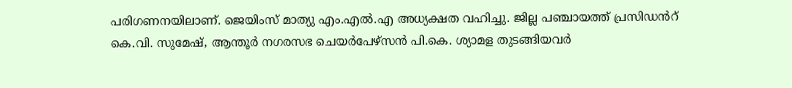പരിഗണനയിലാണ്. ജെയിംസ് മാത്യു എം.എല്‍.എ അധ്യക്ഷത വഹിച്ചു. ജില്ല പഞ്ചായത്ത് പ്രസിഡൻറ് കെ.വി. സുമേഷ്, ആന്തൂര്‍ നഗരസഭ ചെയര്‍പേഴ്‌സന്‍ പി.കെ. ശ്യാമള തുടങ്ങിയവര്‍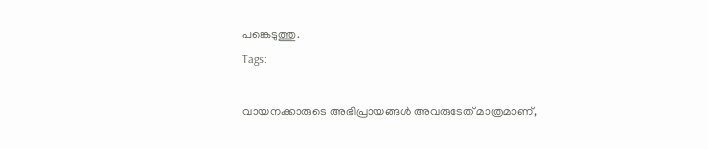പങ്കെടുത്തു.
Tags:

വായനക്കാരുടെ അഭിപ്രായങ്ങള്‍ അവരുടേത് മാത്രമാണ്,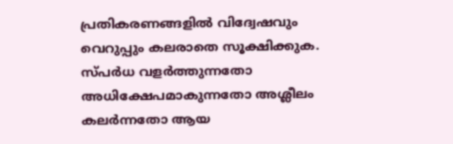പ്രതികരണങ്ങളിൽ വിദ്വേഷവും വെറുപ്പും കലരാതെ സൂക്ഷിക്കുക. സ്പർധ വളർത്തുന്നതോ അധിക്ഷേപമാകുന്നതോ അശ്ലീലം കലർന്നതോ ആയ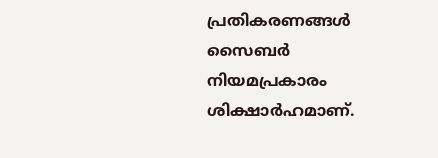പ്രതികരണങ്ങൾ സൈബർ നിയമപ്രകാരം ശിക്ഷാർഹമാണ്.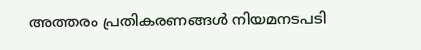അത്തരം പ്രതികരണങ്ങൾ നിയമനടപടി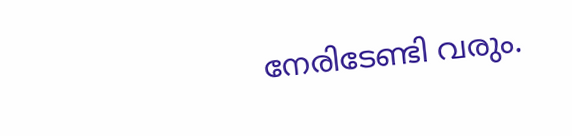നേരിടേണ്ടി വരും.